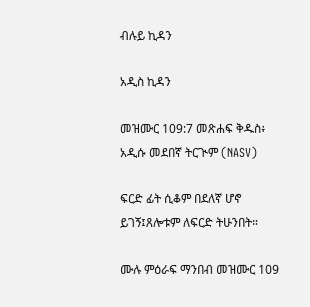ብሉይ ኪዳን

አዲስ ኪዳን

መዝሙር 109:7 መጽሐፍ ቅዱስ፥ አዲሱ መደበኛ ትርጒም (NASV)

ፍርድ ፊት ሲቆም በደለኛ ሆኖ ይገኝ፤ጸሎቱም ለፍርድ ትሁንበት።

ሙሉ ምዕራፍ ማንበብ መዝሙር 109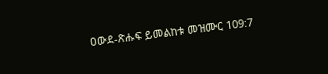ዐውደ-ጽሑፍ ይመልከቱ መዝሙር 109:7